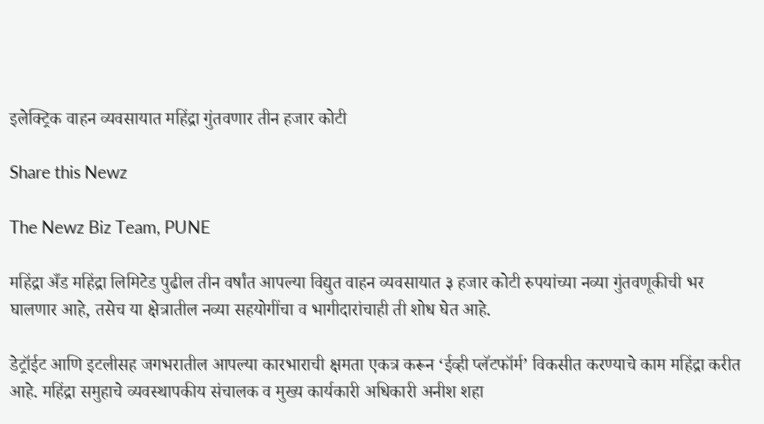इलेक्ट्रिक वाहन व्यवसायात महिंद्रा गुंतवणार तीन हजार कोटी

Share this Newz

The Newz Biz Team, PUNE

महिंद्रा अँड महिंद्रा लिमिटेड पुढील तीन वर्षांत आपल्या विद्युत वाहन व्यवसायात ३ हजार कोटी रुपयांच्या नव्या गुंतवणूकीची भर घालणार आहे, तसेच या क्षेत्रातील नव्या सहयोगींचा व भागीदारांचाही ती शोध घेत आहे.

डेट्रॉईट आणि इटलीसह जगभरातील आपल्या कारभाराची क्षमता एकत्र करून ‘ईव्ही प्लॅटफॉर्म’ विकसीत करण्याचे काम महिंद्रा करीत आहे. महिंद्रा समुहाचे व्यवस्थापकीय संचालक व मुख्य कार्यकारी अधिकारी अनीश शहा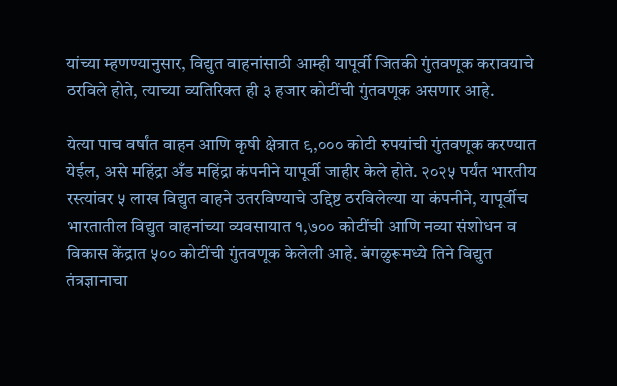यांच्या म्हणण्यानुसार, विद्युत वाहनांसाठी आम्ही यापूर्वी जितकी गुंतवणूक करावयाचे ठरविले होते, त्याच्या व्यतिरिक्त ही ३ हजार कोटींची गुंतवणूक असणार आहे.

येत्या पाच वर्षांत वाहन आणि कृषी क्षेत्रात ९,००० कोटी रुपयांची गुंतवणूक करण्यात येईल, असे महिंद्रा अँड महिंद्रा कंपनीने यापूर्वी जाहीर केले होते. २०२५ पर्यंत भारतीय रस्त्यांवर ५ लाख विद्युत वाहने उतरविण्याचे उद्दिष्ट ठरविलेल्या या कंपनीने, यापूर्वीच भारतातील विद्युत वाहनांच्या व्यवसायात १,७०० कोटींची आणि नव्या संशोधन व विकास केंद्रात ५०० कोटींची गुंतवणूक केलेली आहे. बंगळुरूमध्ये तिने विद्युत तंत्रज्ञानाचा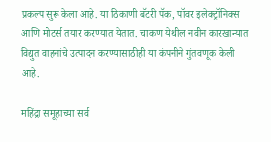प्रकल्प सुरू केला आहे. या ठिकाणी बॅटरी पॅक, पॉवर इलेक्ट्रॉनिक्स आणि मोटर्स तयार करण्यात येतात. चाकण येथील नवीन कारखान्यात विद्युत वाहनांचे उत्पादन करण्यासाठीही या कंपनीने गुंतवणूक केली आहे.

महिंद्रा समूहाच्या सर्व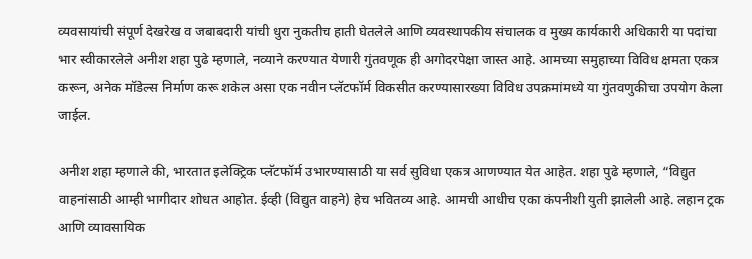व्यवसायांची संपूर्ण देखरेख व जबाबदारी यांची धुरा नुकतीच हाती घेतलेले आणि व्यवस्थापकीय संचालक व मुख्य कार्यकारी अधिकारी या पदांचा भार स्वीकारलेले अनीश शहा पुढे म्हणाले, नव्याने करण्यात येणारी गुंतवणूक ही अगोदरपेक्षा जास्त आहे. आमच्या समुहाच्या विविध क्षमता एकत्र करून, अनेक मॉडेल्स निर्माण करू शकेल असा एक नवीन प्लॅटफॉर्म विकसीत करण्यासारख्या विविध उपक्रमांमध्ये या गुंतवणुकीचा उपयोग केला जाईल.

अनीश शहा म्हणाले की, भारतात इलेक्ट्रिक प्लॅटफॉर्म उभारण्यासाठी या सर्व सुविधा एकत्र आणण्यात येत आहेत. शहा पुढे म्हणाले, “विद्युत वाहनांसाठी आम्ही भागीदार शोधत आहोत. ईव्ही (विद्युत वाहने) हेच भवितव्य आहे. आमची आधीच एका कंपनीशी युती झालेली आहे. लहान ट्रक आणि व्यावसायिक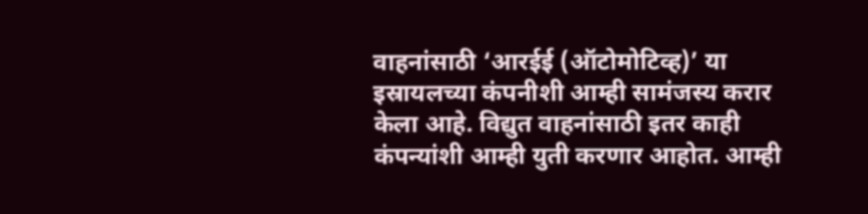वाहनांसाठी ‘आरईई (ऑटोमोटिव्ह)’ या इस्रायलच्या कंपनीशी आम्ही सामंजस्य करार केला आहे. विद्युत वाहनांसाठी इतर काही कंपन्यांशी आम्ही युती करणार आहोत. आम्ही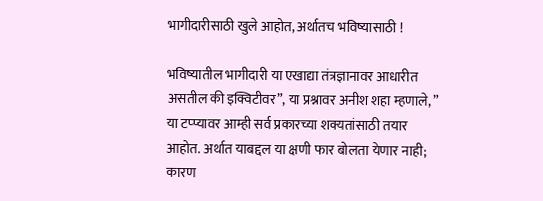भागीदारीसाठी खुले आहोत, अर्थातच भविष्यासाठी !

भविष्यातील भागीदारी या एखाद्या तंत्रज्ञानावर आधारीत असतील की इक्विटीवर”, या प्रश्नावर अनीश शहा म्हणाले, ” या टप्प्यावर आम्ही सर्व प्रकारच्या शक्यतांसाठी तयार आहोत. अर्थात याबद्दल या क्षणी फार बोलता येणार नाही; कारण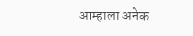आम्हाला अनेक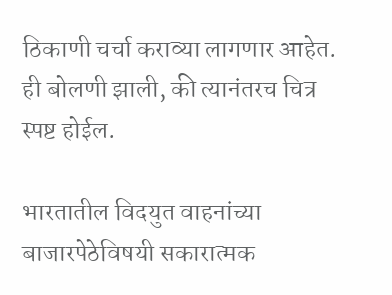ठिकाणी चर्चा कराव्या लागणार आहेत. ही बोलणी झाली, की त्यानंतरच चित्र स्पष्ट होईल.

भारतातील विदयुत वाहनांच्या बाजारपेठेविषयी सकारात्मक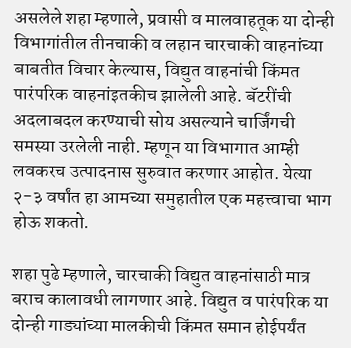असलेले शहा म्हणाले, प्रवासी व मालवाहतूक या दोन्ही विभागांतील तीनचाकी व लहान चारचाकी वाहनांच्या बाबतीत विचार केल्यास, विद्युत वाहनांची किंमत पारंपरिक वाहनांइतकीच झालेली आहे. बॅटरींची अदलाबदल करण्याची सोय असल्याने चार्जिंगची समस्या उरलेली नाही. म्हणून या विभागात आम्ही लवकरच उत्पादनास सुरुवात करणार आहोत. येत्या २-३ वर्षांत हा आमच्या समुहातील एक महत्त्वाचा भाग होऊ शकतो.

शहा पुढे म्हणाले, चारचाकी विद्युत वाहनांसाठी मात्र बराच कालावधी लागणार आहे. विद्युत व पारंपरिक या दोन्ही गाड्यांच्या मालकीची किंमत समान होईपर्यंत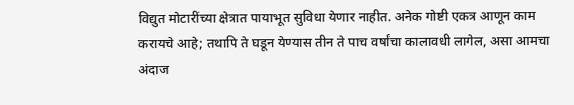विद्युत मोटारींच्या क्षेत्रात पायाभूत सुविधा येणार नाहीत. अनेक गोष्टी एकत्र आणून काम करायचे आहे; तथापि ते घडून येण्यास तीन ते पाच वर्षांचा कालावधी लागेल, असा आमचा अंदाज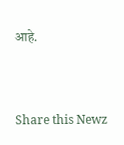आहे.


Share this Newz